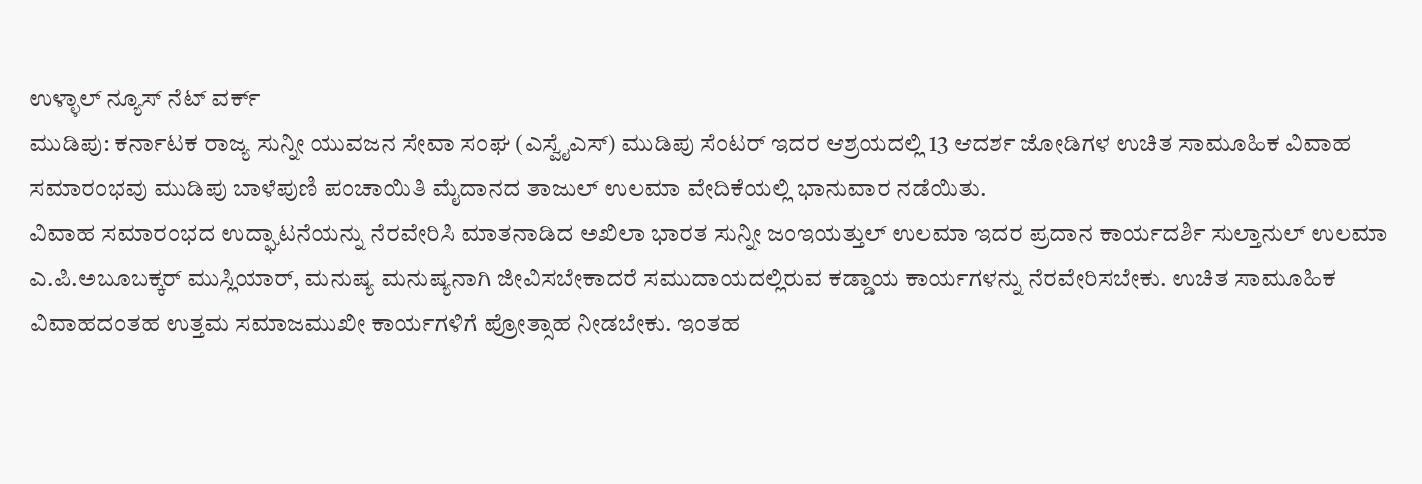ಉಳ್ಳಾಲ್ ನ್ಯೂಸ್ ನೆಟ್ ವರ್ಕ್
ಮುಡಿಪು: ಕರ್ನಾಟಕ ರಾಜ್ಯ ಸುನ್ನೀ ಯುವಜನ ಸೇವಾ ಸಂಘ (ಎಸ್ವೈಎಸ್) ಮುಡಿಪು ಸೆಂಟರ್ ಇದರ ಆಶ್ರಯದಲ್ಲಿ 13 ಆದರ್ಶ ಜೋಡಿಗಳ ಉಚಿತ ಸಾಮೂಹಿಕ ವಿವಾಹ ಸಮಾರಂಭವು ಮುಡಿಪು ಬಾಳೆಪುಣಿ ಪಂಚಾಯಿತಿ ಮೈದಾನದ ತಾಜುಲ್ ಉಲಮಾ ವೇದಿಕೆಯಲ್ಲಿ ಭಾನುವಾರ ನಡೆಯಿತು.
ವಿವಾಹ ಸಮಾರಂಭದ ಉದ್ಘಾಟನೆಯನ್ನು ನೆರವೇರಿಸಿ ಮಾತನಾಡಿದ ಅಖಿಲಾ ಭಾರತ ಸುನ್ನೀ ಜಂಇಯತ್ತುಲ್ ಉಲಮಾ ಇದರ ಪ್ರದಾನ ಕಾರ್ಯದರ್ಶಿ ಸುಲ್ತಾನುಲ್ ಉಲಮಾ ಎ.ಪಿ.ಅಬೂಬಕ್ಕರ್ ಮುಸ್ಲಿಯಾರ್, ಮನುಷ್ಯ ಮನುಷ್ಯನಾಗಿ ಜೀವಿಸಬೇಕಾದರೆ ಸಮುದಾಯದಲ್ಲಿರುವ ಕಡ್ಡಾಯ ಕಾರ್ಯಗಳನ್ನು ನೆರವೇರಿಸಬೇಕು. ಉಚಿತ ಸಾಮೂಹಿಕ ವಿವಾಹದಂತಹ ಉತ್ತಮ ಸಮಾಜಮುಖೀ ಕಾರ್ಯಗಳಿಗೆ ಪ್ರೋತ್ಸಾಹ ನೀಡಬೇಕು. ಇಂತಹ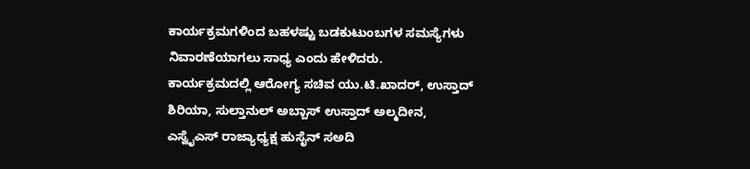ಕಾರ್ಯಕ್ರಮಗಳಿಂದ ಬಹಳಷ್ಟು ಬಡಕುಟುಂಬಗಳ ಸಮಸ್ಯೆಗಳು ನಿವಾರಣೆಯಾಗಲು ಸಾಧ್ಯ ಎಂದು ಹೇಳಿದರು.
ಕಾರ್ಯಕ್ರಮದಲ್ಲಿ ಆರೋಗ್ಯ ಸಚಿವ ಯು.ಟಿ.ಖಾದರ್, ಉಸ್ತಾದ್ ಶಿರಿಯಾ, ಸುಲ್ತಾನುಲ್ ಅಬ್ಬಾಸ್ ಉಸ್ತಾದ್ ಅಲ್ಮದೀನ, ಎಸ್ವೈಎಸ್ ರಾಜ್ಯಾಧ್ಯಕ್ಷ ಹುಸೈನ್ ಸಅದಿ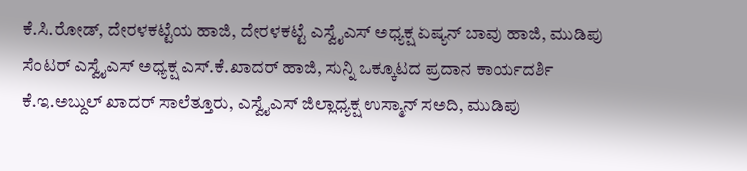ಕೆ.ಸಿ.ರೋಡ್, ದೇರಳಕಟ್ಟೆಯ ಹಾಜಿ, ದೇರಳಕಟ್ಟೆ ಎಸ್ವೈಎಸ್ ಅಧ್ಯಕ್ಷ ಏಷ್ಯನ್ ಬಾವು ಹಾಜಿ, ಮುಡಿಪು ಸೆಂಟರ್ ಎಸ್ವೈಎಸ್ ಅಧ್ಯಕ್ಷ ಎಸ್.ಕೆ.ಖಾದರ್ ಹಾಜಿ, ಸುನ್ನಿ ಒಕ್ಕೂಟದ ಪ್ರದಾನ ಕಾರ್ಯದರ್ಶಿ ಕೆ.ಇ.ಅಬ್ದುಲ್ ಖಾದರ್ ಸಾಲೆತ್ತೂರು, ಎಸ್ವೈಎಸ್ ಜಿಲ್ಲಾಧ್ಯಕ್ಷ ಉಸ್ಮಾನ್ ಸಅದಿ, ಮುಡಿಪು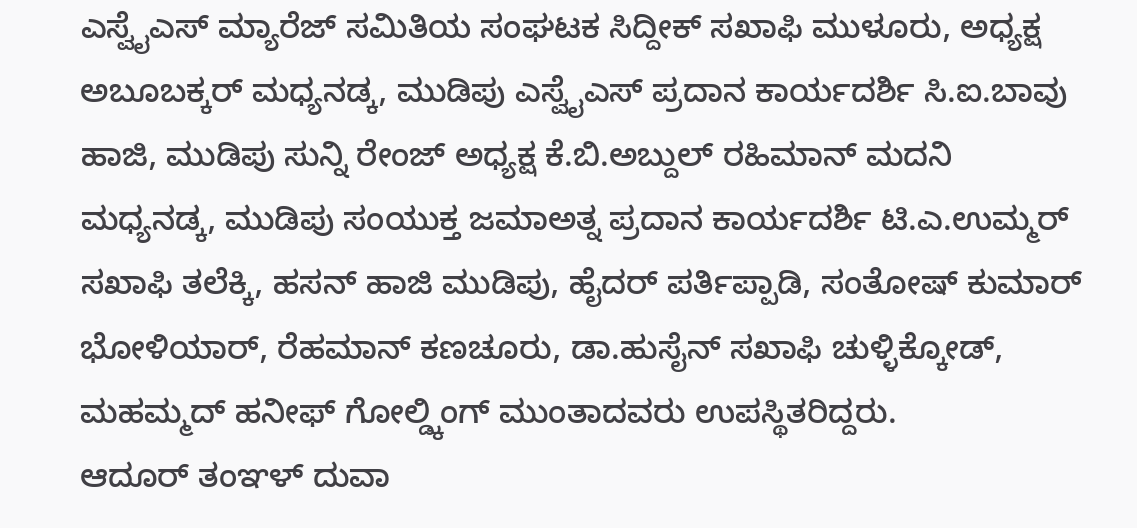ಎಸ್ವೈಎಸ್ ಮ್ಯಾರೆಜ್ ಸಮಿತಿಯ ಸಂಘಟಕ ಸಿದ್ದೀಕ್ ಸಖಾಫಿ ಮುಳೂರು, ಅಧ್ಯಕ್ಷ ಅಬೂಬಕ್ಕರ್ ಮಧ್ಯನಡ್ಕ, ಮುಡಿಪು ಎಸ್ವೈಎಸ್ ಪ್ರದಾನ ಕಾರ್ಯದರ್ಶಿ ಸಿ.ಐ.ಬಾವು ಹಾಜಿ, ಮುಡಿಪು ಸುನ್ನಿ ರೇಂಜ್ ಅಧ್ಯಕ್ಷ ಕೆ.ಬಿ.ಅಬ್ದುಲ್ ರಹಿಮಾನ್ ಮದನಿ ಮಧ್ಯನಡ್ಕ, ಮುಡಿಪು ಸಂಯುಕ್ತ ಜಮಾಅತ್ನ ಪ್ರದಾನ ಕಾರ್ಯದರ್ಶಿ ಟಿ.ಎ.ಉಮ್ಮರ್ ಸಖಾಫಿ ತಲೆಕ್ಕಿ, ಹಸನ್ ಹಾಜಿ ಮುಡಿಪು, ಹೈದರ್ ಪರ್ತಿಪ್ಪಾಡಿ, ಸಂತೋಷ್ ಕುಮಾರ್ ಭೋಳಿಯಾರ್, ರೆಹಮಾನ್ ಕಣಚೂರು, ಡಾ.ಹುಸೈನ್ ಸಖಾಫಿ ಚುಳ್ಳಿಕ್ಕೋಡ್, ಮಹಮ್ಮದ್ ಹನೀಫ್ ಗೋಲ್ಡ್ಕಿಂಗ್ ಮುಂತಾದವರು ಉಪಸ್ಥಿತರಿದ್ದರು.
ಆದೂರ್ ತಂಞಳ್ ದುವಾ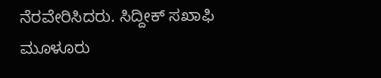ನೆರವೇರಿಸಿದರು. ಸಿದ್ದೀಕ್ ಸಖಾಫಿ ಮೂಳೂರು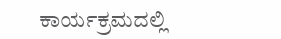ಕಾರ್ಯಕ್ರಮದಲ್ಲಿ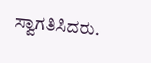ಸ್ವಾಗತಿಸಿದರು.